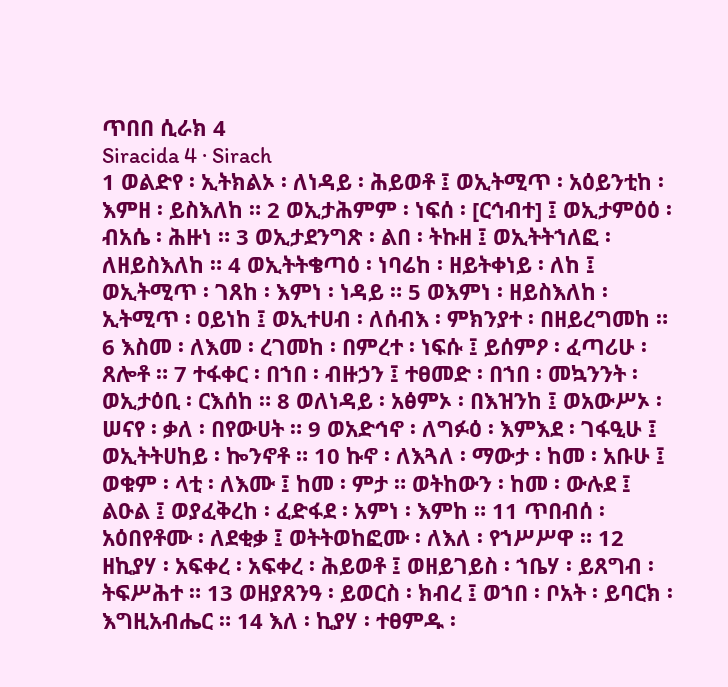ጥበበ ሲራክ 4
Siracida 4 · Sirach
1 ወልድየ ፡ ኢትክልኦ ፡ ለነዳይ ፡ ሕይወቶ ፤ ወኢትሚጥ ፡ አዕይንቲከ ፡ እምዘ ፡ ይስእለከ ። 2 ወኢታሕምም ፡ ነፍሰ ፡ [ርኅብተ] ፤ ወኢታምዕዕ ፡ ብአሴ ፡ ሕዙነ ። 3 ወኢታደንግጽ ፡ ልበ ፡ ትኩዘ ፤ ወኢትትኀለፎ ፡ ለዘይስእለከ ። 4 ወኢትትቄጣዕ ፡ ነባሬከ ፡ ዘይትቀነይ ፡ ለከ ፤ ወኢትሚጥ ፡ ገጸከ ፡ እምነ ፡ ነዳይ ። 5 ወእምነ ፡ ዘይስእለከ ፡ ኢትሚጥ ፡ ዐይነከ ፤ ወኢተሀብ ፡ ለሰብእ ፡ ምክንያተ ፡ በዘይረግመከ ። 6 እስመ ፡ ለእመ ፡ ረገመከ ፡ በምረተ ፡ ነፍሱ ፤ ይሰምዖ ፡ ፈጣሪሁ ፡ ጸሎቶ ። 7 ተፋቀር ፡ በኀበ ፡ ብዙኃን ፤ ተፀመድ ፡ በኀበ ፡ መኳንንት ፡ ወኢታዕቢ ፡ ርእሰከ ። 8 ወለነዳይ ፡ አፅምኦ ፡ በእዝንከ ፤ ወአውሥኦ ፡ ሠናየ ፡ ቃለ ፡ በየውሀት ። 9 ወአድኅኖ ፡ ለግፉዕ ፡ እምእደ ፡ ገፋዒሁ ፤ ወኢትትሀከይ ፡ ኰንኖቶ ። 10 ኩኖ ፡ ለእጓለ ፡ ማውታ ፡ ከመ ፡ አቡሁ ፤ ወቁም ፡ ላቲ ፡ ለእሙ ፤ ከመ ፡ ምታ ። ወትከውን ፡ ከመ ፡ ውሉደ ፤ ልዑል ፤ ወያፈቅረከ ፡ ፈድፋደ ፡ አምነ ፡ እምከ ። 11 ጥበብሰ ፡ አዕበየቶሙ ፡ ለደቂቃ ፤ ወትትወከፎሙ ፡ ለእለ ፡ የኀሥሥዋ ። 12 ዘኪያሃ ፡ አፍቀረ ፡ አፍቀረ ፡ ሕይወቶ ፤ ወዘይገይስ ፡ ኀቤሃ ፡ ይጸግብ ፡ ትፍሥሕተ ። 13 ወዘያጸንዓ ፡ ይወርስ ፡ ክብረ ፤ ወኀበ ፡ ቦአት ፡ ይባርክ ፡ እግዚአብሔር ። 14 እለ ፡ ኪያሃ ፡ ተፀምዱ ፡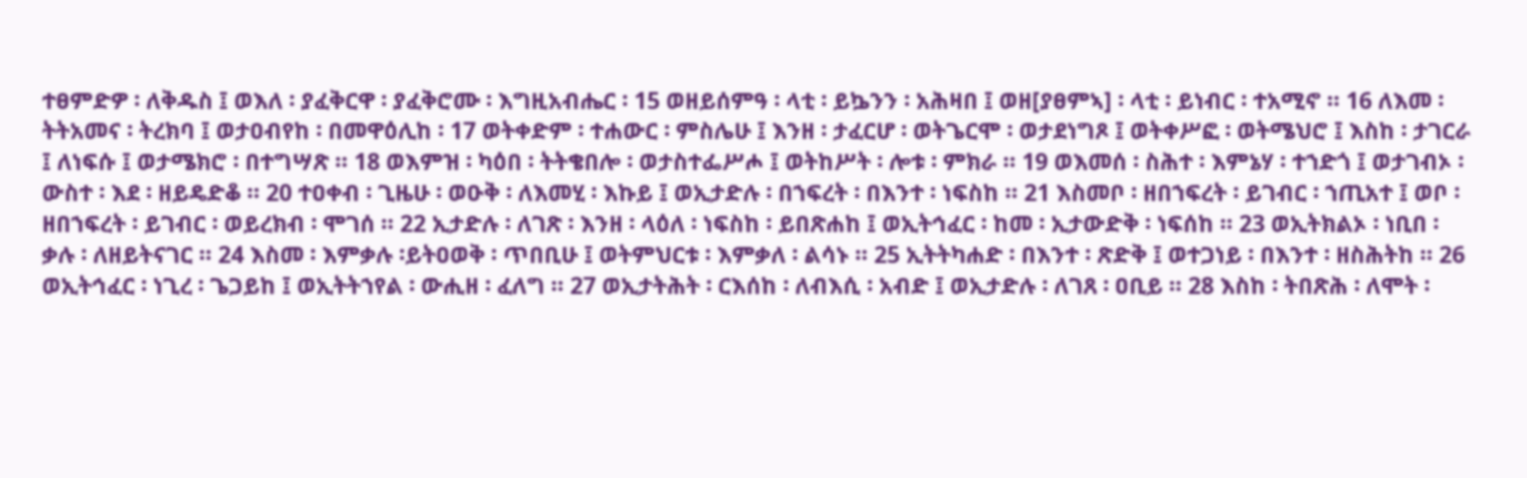ተፀምድዎ ፡ ለቅዱስ ፤ ወእለ ፡ ያፈቅርዋ ፡ ያፈቅሮሙ ፡ እግዚአብሔር ፡ 15 ወዘይሰምዓ ፡ ላቲ ፡ ይኴንን ፡ አሕዛበ ፤ ወዘ[ያፀምኣ] ፡ ላቲ ፡ ይነብር ፡ ተአሚኖ ። 16 ለእመ ፡ ትትአመና ፡ ትረክባ ፤ ወታዐብየከ ፡ በመዋዕሊከ ፡ 17 ወትቀድም ፡ ተሐውር ፡ ምስሌሁ ፤ እንዘ ፡ ታፈርሆ ፡ ወትጌርሞ ፡ ወታደነግጾ ፤ ወትቀሥፎ ፡ ወትሜህሮ ፤ እስከ ፡ ታገርራ ፤ ለነፍሱ ፤ ወታሜክሮ ፡ በተግሣጽ ። 18 ወእምዝ ፡ ካዕበ ፡ ትትቄበሎ ፡ ወታስተፌሥሖ ፤ ወትከሥት ፡ ሎቱ ፡ ምክራ ። 19 ወእመሰ ፡ ስሕተ ፡ እምኔሃ ፡ ተኀድጎ ፤ ወታገብኦ ፡ ውስተ ፡ እደ ፡ ዘይዴድቆ ። 20 ተዐቀብ ፡ ጊዜሁ ፡ ወዑቅ ፡ ለእመሂ ፡ እኩይ ፤ ወኢታድሉ ፡ በኀፍረት ፡ በእንተ ፡ ነፍስከ ። 21 እስመቦ ፡ ዘበኀፍረት ፡ ይገብር ፡ ኀጢአተ ፤ ወቦ ፡ ዘበኀፍረት ፡ ይገብር ፡ ወይረክብ ፡ ሞገሰ ። 22 ኢታድሉ ፡ ለገጽ ፡ እንዘ ፡ ላዕለ ፡ ነፍስከ ፡ ይበጽሐከ ፤ ወኢትኅፈር ፡ ከመ ፡ ኢታውድቅ ፡ ነፍሰከ ። 23 ወኢትክልኦ ፡ ነቢበ ፡ ቃሉ ፡ ለዘይትናገር ። 24 እስመ ፡ እምቃሉ ፡ይትዐወቅ ፡ ጥበቢሁ ፤ ወትምህርቱ ፡ እምቃለ ፡ ልሳኑ ። 25 ኢትትካሐድ ፡ በእንተ ፡ ጽድቅ ፤ ወተጋነይ ፡ በእንተ ፡ ዘስሕትከ ። 26 ወኢትኅፈር ፡ ነጊረ ፡ ጌጋይከ ፤ ወኢትትኀየል ፡ ውሒዘ ፡ ፈለግ ። 27 ወኢታትሕት ፡ ርእሰከ ፡ ለብእሲ ፡ አብድ ፤ ወኢታድሉ ፡ ለገጸ ፡ ዐቢይ ። 28 እስከ ፡ ትበጽሕ ፡ ለሞት ፡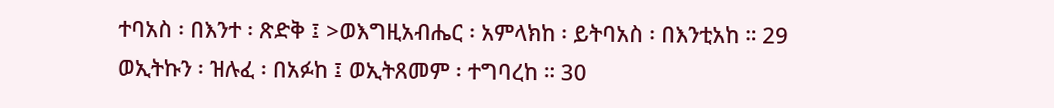ተባአስ ፡ በእንተ ፡ ጽድቅ ፤ >ወእግዚአብሔር ፡ አምላክከ ፡ ይትባአስ ፡ በእንቲአከ ። 29 ወኢትኩን ፡ ዝሉፈ ፡ በአፉከ ፤ ወኢትጸመም ፡ ተግባረከ ። 30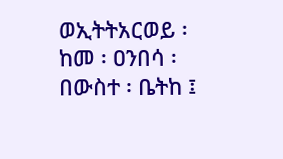ወኢትትአርወይ ፡ ከመ ፡ ዐንበሳ ፡ በውስተ ፡ ቤትከ ፤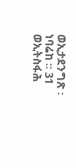ወኢታደንግጽ ፡ ነባሬከ ። 31 ወኢትስፋሕ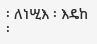፡ ለነሢእ ፡ እዴከ ፡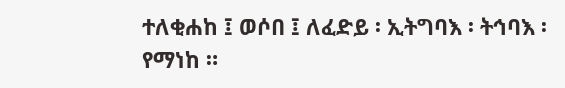ተለቂሐከ ፤ ወሶበ ፤ ለፈድይ ፡ ኢትግባእ ፡ ትኅባእ ፡ የማነከ ።